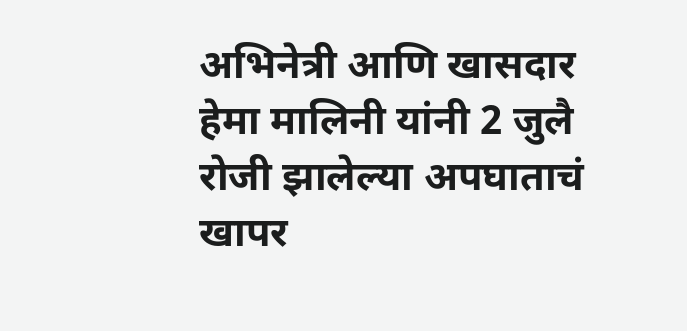अभिनेत्री आणि खासदार हेमा मालिनी यांनी 2 जुलै रोजी झालेल्या अपघाताचं खापर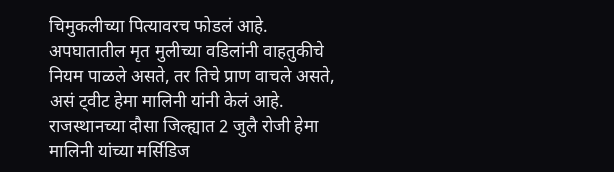चिमुकलीच्या पित्यावरच फोडलं आहे. अपघातातील मृत मुलीच्या वडिलांनी वाहतुकीचे नियम पाळले असते, तर तिचे प्राण वाचले असते, असं ट्वीट हेमा मालिनी यांनी केलं आहे.
राजस्थानच्या दौसा जिल्ह्यात 2 जुलै रोजी हेमा मालिनी यांच्या मर्सिडिज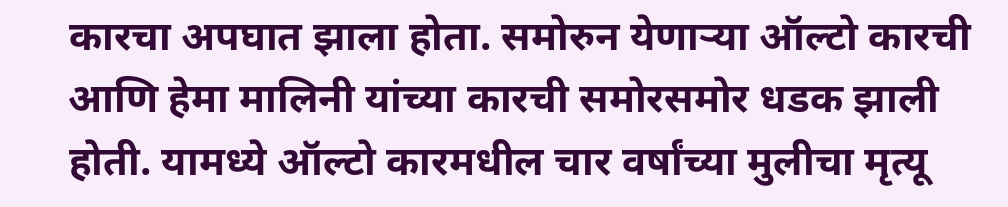कारचा अपघात झाला होता. समोरुन येणाऱ्या ऑल्टो कारची आणि हेमा मालिनी यांच्या कारची समोरसमोर धडक झाली होती. यामध्ये ऑल्टो कारमधील चार वर्षांच्या मुलीचा मृत्यू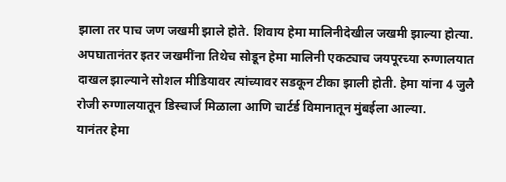झाला तर पाच जण जखमी झाले होते. शिवाय हेमा मालिनीदेखील जखमी झाल्या होत्या.
अपघातानंतर इतर जखमींना तिथेच सोडून हेमा मालिनी एकट्याच जयपूरच्या रुग्णालयात दाखल झाल्याने सोशल मीडियावर त्यांच्यावर सडकून टीका झाली होती. हेमा यांना 4 जुलै रोजी रुग्णालयातून डिस्चार्ज मिळाला आणि चार्टर्ड विमानातून मुंबईला आल्या.
यानंतर हेमा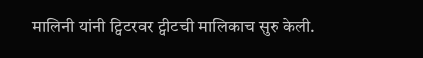मालिनी यांनी ट्विटरवर ट्वीटची मालिकाच सुरु केली.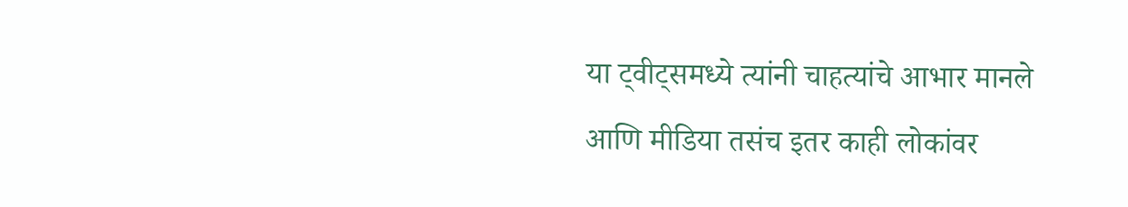या ट्वीट्समध्ये त्यांनी चाहत्यांचे आभार मानले आणि मीडिया तसंच इतर काही लोकांवर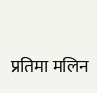प्रतिमा मलिन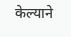केल्याने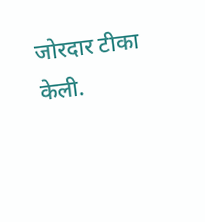जोरदार टीका केली.